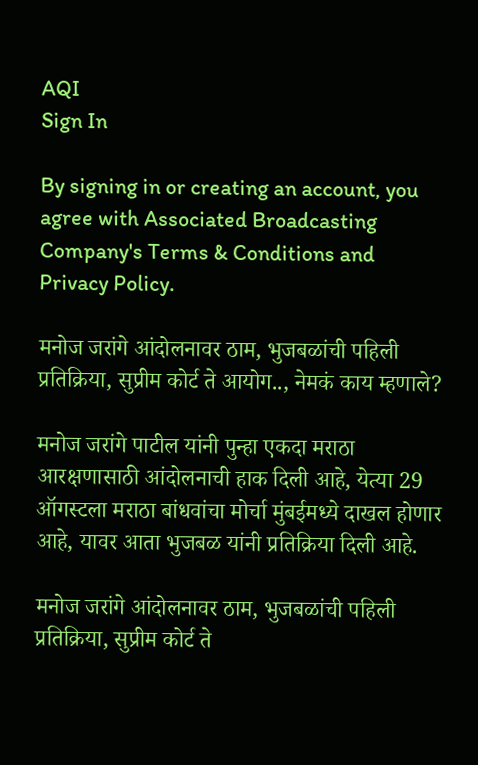AQI
Sign In

By signing in or creating an account, you agree with Associated Broadcasting Company's Terms & Conditions and Privacy Policy.

मनोज जरांगे आंदोलनावर ठाम, भुजबळांची पहिली प्रतिक्रिया, सुप्रीम कोर्ट ते आयोग.., नेमकं काय म्हणाले?

मनोज जरांगे पाटील यांनी पुन्हा एकदा मराठा आरक्षणासाठी आंदोलनाची हाक दिली आहे, येत्या 29 ऑगस्टला मराठा बांधवांचा मोर्चा मुंबईमध्ये दाखल होणार आहे, यावर आता भुजबळ यांनी प्रतिक्रिया दिली आहे.

मनोज जरांगे आंदोलनावर ठाम, भुजबळांची पहिली प्रतिक्रिया, सुप्रीम कोर्ट ते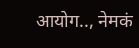आयोग.., नेमकं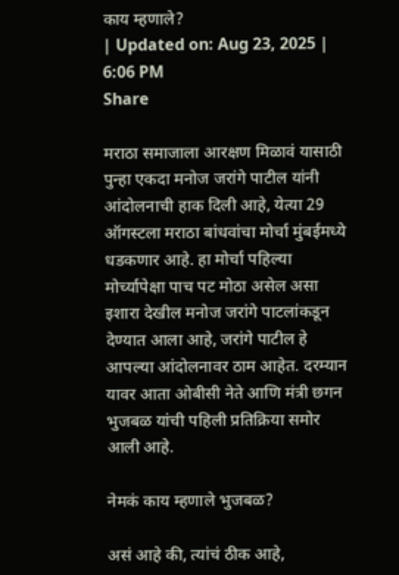काय म्हणाले?
| Updated on: Aug 23, 2025 | 6:06 PM
Share

मराठा समाजाला आरक्षण मिळावं यासाठी पुन्हा एकदा मनोज जरांगे पाटील यांनी आंदोलनाची हाक दिली आहे, येत्या 29 ऑगस्टला मराठा बांधवांचा मोर्चा मुंबईमध्ये धडकणार आहे. हा मोर्चा पहिल्या मोर्च्यापेक्षा पाच पट मोठा असेल असा इशारा देखील मनोज जरांगे पाटलांकडून देण्यात आला आहे, जरांगे पाटील हे आपल्या आंदोलनावर ठाम आहेत. दरम्यान यावर आता ओबीसी नेते आणि मंत्री छगन भुजबळ यांची पहिली प्रतिक्रिया समोर आली आहे.

नेमकं काय म्हणाले भुजबळ?

असं आहे की, त्यांचं ठीक आहे,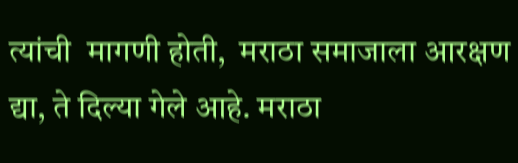त्यांची  मागणी होती,  मराठा समाजाला आरक्षण द्या, ते दिल्या गेले आहे. मराठा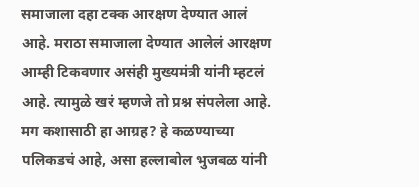समाजाला दहा टक्क आरक्षण देण्यात आलं आहे. मराठा समाजाला देण्यात आलेलं आरक्षण आम्ही टिकवणार असंही मुख्यमंत्री यांनी म्हटलं आहे. त्यामुळे खरं म्हणजे तो प्रश्न संपलेला आहे. मग कशासाठी हा आग्रह? हे कळण्याच्या पलिकडचं आहे, असा हल्लाबोल भुजबळ यांनी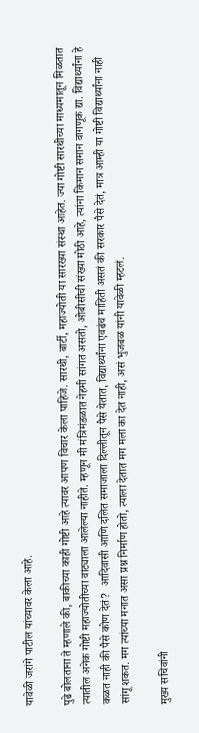यावेळी जरांगे पाटील यांच्यावर केला आहे.

पुढे बोलताना ते म्हणाले की, बाकीच्या काही गोष्टी आहे त्यावर आपण विचार केला पाहिजे. सारथी, बार्टी, महाज्योती या सारख्या संस्था आहेत. ज्या गोष्टी सारथीच्या माध्यमातून मिळतात त्यातील अनेक गोष्टी महाज्योतीच्या वाट्याला आलेल्या नाहीते. म्हणून मी मंत्रिमंडळात नेहमी सांगत असतो, ओबीसीची संख्या मोठी आहे, त्यांना किमान समान वागणूक द्या. विद्यार्थ्यांना हे कळत नाही की पैसे कोण देतं?  आदिवासी आणि दलित समाजाला दिल्लीतून पैसे येतात, विद्यार्थ्यांना एवढंच माहिती असतं की सरकार पैसे देतं, मात्र आम्ही या गोष्टी विद्यार्थ्यांना नाही सांगू शकत. मग त्यांच्या मनात असा प्रश्न निर्माण होतो, त्याला देतात मग मला का देत नाही, असं भुजबळ यांनी यावेळी म्हटलं.

मुख्य सचिवांनी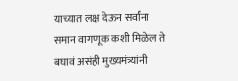याच्यात लक्ष देऊन सर्वांना समान वागणूक कशी मिळेल ते बघावं असंही मुख्यमंत्र्यांनी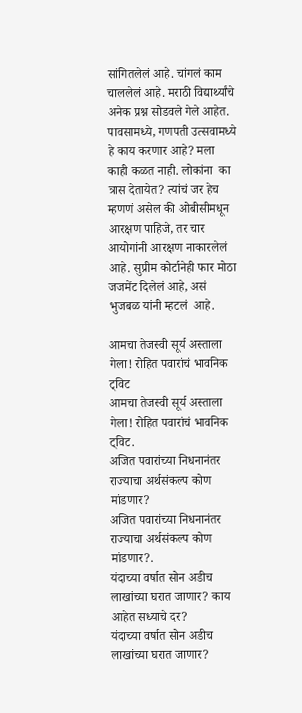सांगितलेलं आहे. चांगलं काम चाललेलं आहे. मराठी विद्यार्थ्यांचे अनेक प्रश्न सोडवले गेले आहेत.  पावसामध्ये, गणपती उत्सवामध्ये हे काय करणार आहे? मला काही कळत नाही. लोकांना  का त्रास देतायेत? त्यांचं जर हेच म्हणणं असेल की ओबीसीमधून आरक्षण पाहिजे, तर चार आयोगांनी आरक्षण नाकारलेलं आहे. सुप्रीम कोर्टानेही फार मोठा जजमेंट दिलेलं आहे, असं भुजबळ यांनी म्हटलं  आहे.

आमचा तेजस्वी सूर्य अस्ताला गेला! रोहित पवारांचं भावनिक ट्विट
आमचा तेजस्वी सूर्य अस्ताला गेला! रोहित पवारांचं भावनिक ट्विट.
अजित पवारांच्या निधनानंतर राज्याचा अर्थसंकल्प कोण मांडणार?
अजित पवारांच्या निधनानंतर राज्याचा अर्थसंकल्प कोण मांडणार?.
यंदाच्या वर्षात सोन अडीच लाखांच्या घरात जाणार? काय आहेत सध्याचे दर?
यंदाच्या वर्षात सोन अडीच लाखांच्या घरात जाणार?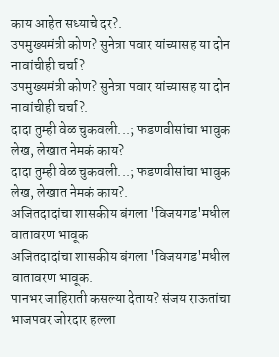काय आहेत सध्याचे दर?.
उपमुख्यमंत्री कोण? सुनेत्रा पवार यांच्यासह या दोन नावांचीही चर्चा?
उपमुख्यमंत्री कोण? सुनेत्रा पवार यांच्यासह या दोन नावांचीही चर्चा?.
दादा तुम्ही वेळ चुकवली...; फडणवीसांचा भावुक लेख, लेखात नेमकं काय?
दादा तुम्ही वेळ चुकवली...; फडणवीसांचा भावुक लेख, लेखात नेमकं काय?.
अजितदादांचा शासकीय बंगला 'विजयगड'मधील वातावरण भावूक
अजितदादांचा शासकीय बंगला 'विजयगड'मधील वातावरण भावूक.
पानभर जाहिराती कसल्या देताय? संजय राऊतांचा भाजपवर जोरदार हल्ला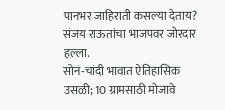पानभर जाहिराती कसल्या देताय? संजय राऊतांचा भाजपवर जोरदार हल्ला.
सोनं-चांदी भावात ऐतिहासिक उसळी; 10 ग्रामसाठी मोजावे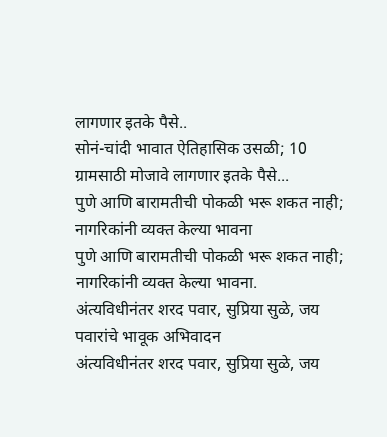लागणार इतके पैसे..
सोनं-चांदी भावात ऐतिहासिक उसळी; 10 ग्रामसाठी मोजावे लागणार इतके पैसे...
पुणे आणि बारामतीची पोकळी भरू शकत नाही; नागरिकांनी व्यक्त केल्या भावना
पुणे आणि बारामतीची पोकळी भरू शकत नाही; नागरिकांनी व्यक्त केल्या भावना.
अंत्यविधीनंतर शरद पवार, सुप्रिया सुळे, जय पवारांचे भावूक अभिवादन
अंत्यविधीनंतर शरद पवार, सुप्रिया सुळे, जय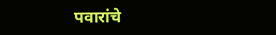पवारांचे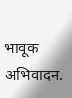भावूक अभिवादन.